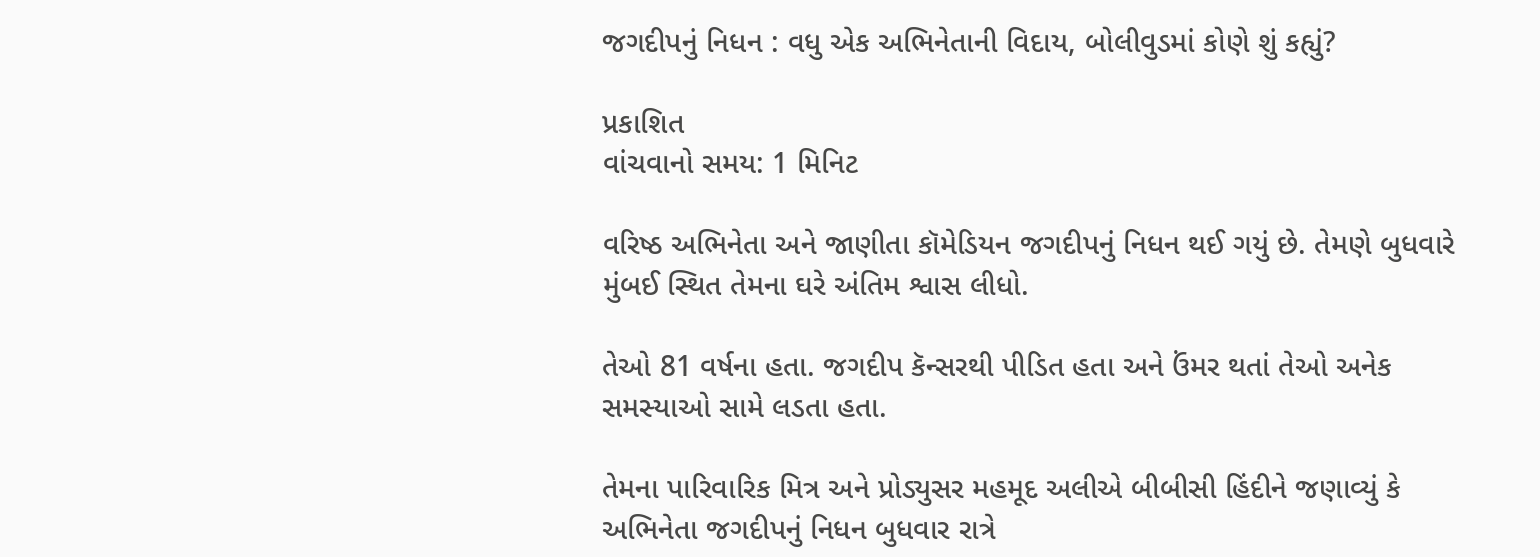જગદીપનું નિધન : વધુ એક અભિનેતાની વિદાય, બોલીવુડમાં કોણે શું કહ્યું?

પ્રકાશિત
વાંચવાનો સમય: 1 મિનિટ

વરિષ્ઠ અભિનેતા અને જાણીતા કૉમેડિયન જગદીપનું નિધન થઈ ગયું છે. તેમણે બુધવારે મુંબઈ સ્થિત તેમના ઘરે અંતિમ શ્વાસ લીધો.

તેઓ 81 વર્ષના હતા. જગદીપ કૅન્સરથી પીડિત હતા અને ઉંમર થતાં તેઓ અનેક સમસ્યાઓ સામે લડતા હતા.

તેમના પારિવારિક મિત્ર અને પ્રોડ્યુસર મહમૂદ અલીએ બીબીસી હિંદીને જણાવ્યું કે અભિનેતા જગદીપનું નિધન બુધવાર રાત્રે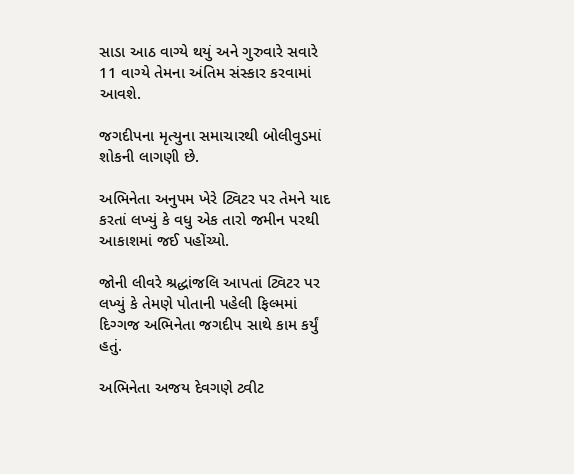સાડા આઠ વાગ્યે થયું અને ગુરુવારે સવારે 11 વાગ્યે તેમના અંતિમ સંસ્કાર કરવામાં આવશે.

જગદીપના મૃત્યુના સમાચારથી બોલીવુડમાં શોકની લાગણી છે.

અભિનેતા અનુપમ ખેરે ટ્વિટર પર તેમને યાદ કરતાં લખ્યું કે વધુ એક તારો જમીન પરથી આકાશમાં જઈ પહોંચ્યો.

જોની લીવરે શ્રદ્ધાંજલિ આપતાં ટ્વિટર પર લખ્યું કે તેમણે પોતાની પહેલી ફિલ્મમાં દિગ્ગજ અભિનેતા જગદીપ સાથે કામ કર્યું હતું.

અભિનેતા અજય દેવગણે ટ્વીટ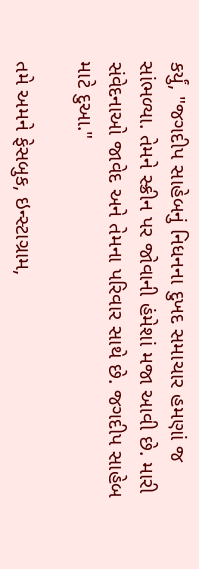કર્યું, "જગદીપ સાહેબનું નિધનના દુખદ સમાચાર હમણાં જ સાંભળ્યા. તેમને સ્ક્રીન પર જોવાની હંમેશાં મજા આવી છે. મારી સંવેદનાઓ જાવેદ અને તેમના પરિવાર સાથે છે. જગદીપ સાહેબ માટે દુઆ."

તમે અમને ફેસબુક, ઇન્સ્ટાગ્રામ,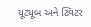યૂટ્યૂબ અને ટ્વિટર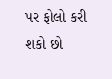પર ફોલો કરી શકો છો